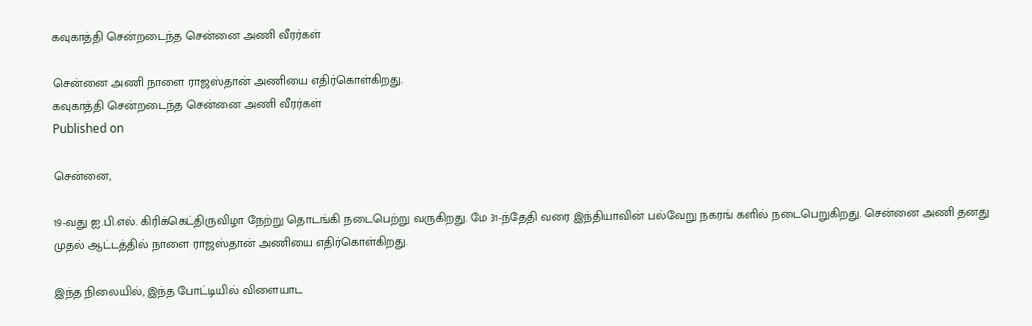கவுகாத்தி சென்றடைந்த சென்னை அணி வீரர்கள்

சென்னை அணி நாளை ராஜஸ்தான் அணியை எதிர்கொள்கிறது.
கவுகாத்தி சென்றடைந்த சென்னை அணி வீரர்கள்
Published on

சென்னை,

19-வது ஐ.பி.எல். கிரிக்கெட்திருவிழா நேற்று தொடங்கி நடைபெற்று வருகிறது. மே 31-ந்தேதி வரை இந்தியாவின் பல்வேறு நகரங் களில் நடைபெறுகிறது. சென்னை அணி தனது முதல் ஆட்டத்தில் நாளை ராஜஸ்தான் அணியை எதிர்கொள்கிறது.

இந்த நிலையில், இந்த போட்டியில் விளையாட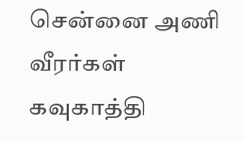சென்னை அணி வீரர்கள் கவுகாத்தி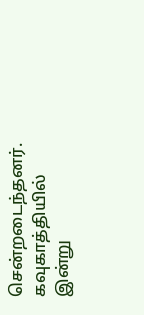சென்றடைந்தனர். கவுகாத்தியில் இன்று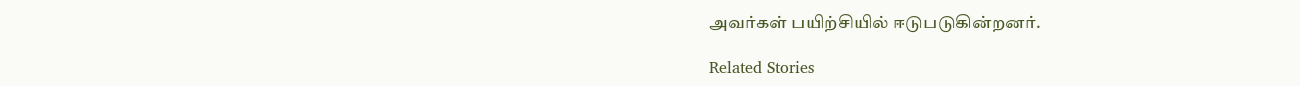அவர்கள் பயிற்சியில் ஈடுபடுகின்றனர்.

Related Stories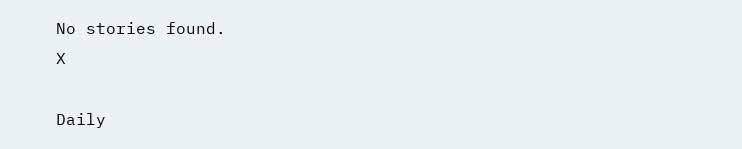No stories found.
X

Daily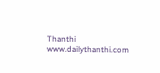Thanthi
www.dailythanthi.com